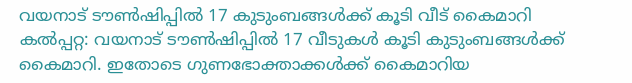വയനാട് ടൗൺഷിപ്പിൽ 17 കുടുംബങ്ങൾക്ക് കൂടി വീട് കൈമാറി
കൽപ്പറ്റ: വയനാട് ടൗൺഷിപ്പിൽ 17 വീടുകൾ കൂടി കുടുംബങ്ങൾക്ക് കൈമാറി. ഇതോടെ ഗുണഭോക്താക്കൾക്ക് കൈമാറിയ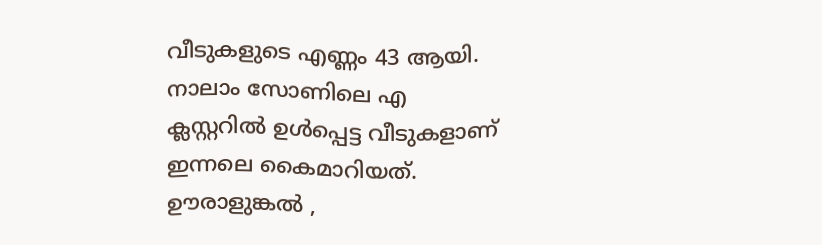വീടുകളുടെ എണ്ണം 43 ആയി. നാലാം സോണിലെ എ ക്ലസ്റ്ററിൽ ഉൾപ്പെട്ട വീടുകളാണ് ഇന്നലെ കൈമാറിയത്. ഊരാളുങ്കൽ ,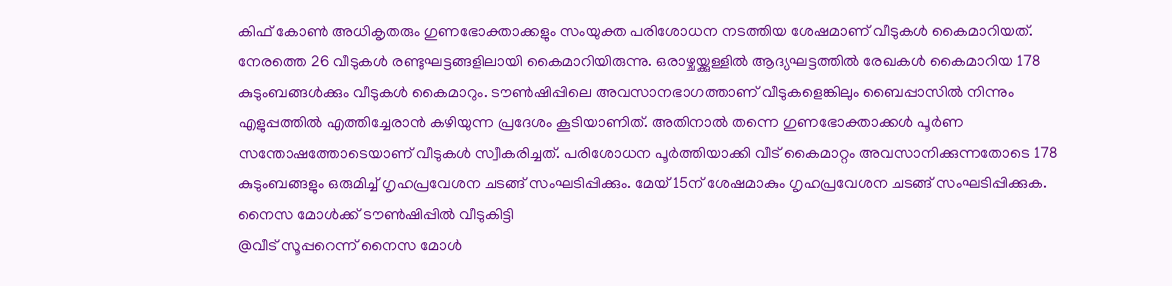കിഫ് കോൺ അധികൃതരും ഗുണഭോക്താക്കളും സംയുക്ത പരിശോധന നടത്തിയ ശേഷമാണ് വീടുകൾ കൈമാറിയത്. നേരത്തെ 26 വീടുകൾ രണ്ടുഘട്ടങ്ങളിലായി കൈമാറിയിരുന്നു. ഒരാഴ്ചയ്ക്കുള്ളിൽ ആദ്യഘട്ടത്തിൽ രേഖകൾ കൈമാറിയ 178 കുടുംബങ്ങൾക്കും വീടുകൾ കൈമാറും. ടൗൺഷിപ്പിലെ അവസാനഭാഗത്താണ് വീടുകളെങ്കിലും ബൈപ്പാസിൽ നിന്നും എളുപ്പത്തിൽ എത്തിച്ചേരാൻ കഴിയുന്ന പ്രദേശം കൂടിയാണിത്. അതിനാൽ തന്നെ ഗുണഭോക്താക്കൾ പൂർണ സന്തോഷത്തോടെയാണ് വീടുകൾ സ്വീകരിച്ചത്. പരിശോധന പൂർത്തിയാക്കി വീട് കൈമാറ്റം അവസാനിക്കുന്നതോടെ 178 കുടുംബങ്ങളും ഒരുമിച്ച് ഗൃഹപ്രവേശന ചടങ്ങ് സംഘടിപ്പിക്കും. മേയ് 15ന് ശേഷമാകും ഗൃഹപ്രവേശന ചടങ്ങ് സംഘടിപ്പിക്കുക.
നൈസ മോൾക്ക് ടൗൺഷിപ്പിൽ വീടുകിട്ടി
@വീട് സൂപ്പറെന്ന് നൈസ മോൾ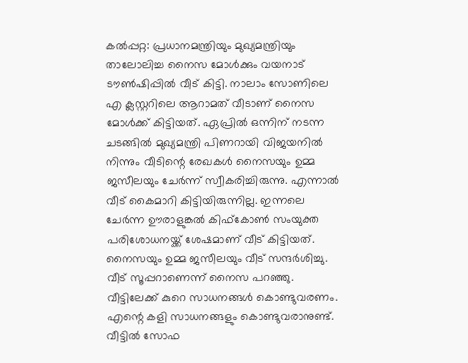കൽപ്പറ്റ: പ്രധാനമന്ത്രിയും മുഖ്യമന്ത്രിയും താലോലിച്ച നൈസ മോൾക്കും വയനാട് ടൗൺഷിപ്പിൽ വീട് കിട്ടി. നാലാം സോണിലെ എ ക്ലസ്റ്ററിലെ ആറാമത് വീടാണ് നൈസ മോൾക്ക് കിട്ടിയത്. ഏപ്രിൽ ഒന്നിന് നടന്ന ചടങ്ങിൽ മുഖ്യമന്ത്രി പിണറായി വിജയനിൽ നിന്നും വീടിന്റെ രേഖകൾ നൈസയും ഉമ്മ ജസീലയും ചേർന്ന് സ്വീകരിച്ചിരുന്നു. എന്നാൽ വീട് കൈമാറി കിട്ടിയിരുന്നില്ല. ഇന്നലെ ചേർന്ന ഊരാളുങ്കൽ കിഫ്കോൺ സംയുക്ത പരിശോധനയ്ക്ക് ശേഷമാണ് വീട് കിട്ടിയത്. നൈസയും ഉമ്മ ജസീലയും വീട് സന്ദർശിച്ചു. വീട് സൂപ്പറാണെന്ന് നൈസ പറഞ്ഞു. വീട്ടിലേക്ക് കുറെ സാധനങ്ങൾ കൊണ്ടുവരണം. എന്റെ കളി സാധനങ്ങളും കൊണ്ടുവരാനുണ്ട്. വീട്ടിൽ സോഫ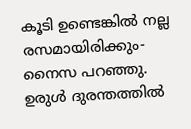കൂടി ഉണ്ടെങ്കിൽ നല്ല രസമായിരിക്കും- നൈസ പറഞ്ഞു. ഉരുൾ ദുരന്തത്തിൽ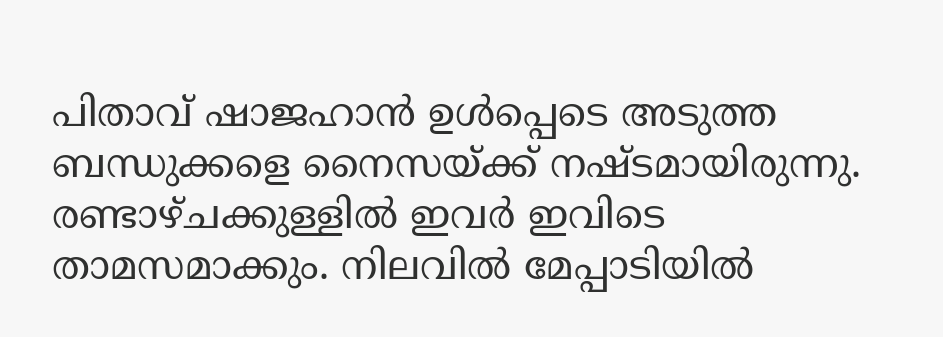പിതാവ് ഷാജഹാൻ ഉൾപ്പെടെ അടുത്ത ബന്ധുക്കളെ നൈസയ്ക്ക് നഷ്ടമായിരുന്നു. രണ്ടാഴ്ചക്കുള്ളിൽ ഇവർ ഇവിടെ താമസമാക്കും. നിലവിൽ മേപ്പാടിയിൽ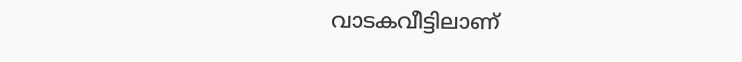വാടകവീട്ടിലാണ്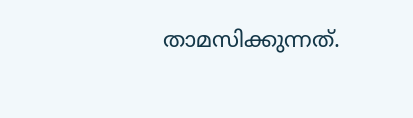താമസിക്കുന്നത്.